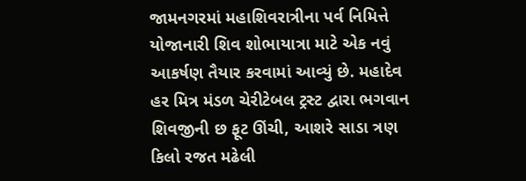જામનગરમાં મહાશિવરાત્રીના પર્વ નિમિત્તે યોજાનારી શિવ શોભાયાત્રા માટે એક નવું આકર્ષણ તૈયાર કરવામાં આવ્યું છે. મહાદેવ હર મિત્ર મંડળ ચેરીટેબલ ટ્રસ્ટ દ્વારા ભગવાન શિવજીની છ ફૂટ ઊંચી, આશરે સાડા ત્રણ કિલો રજત મઢેલી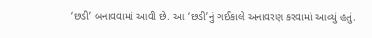‘છડી’ બનાવવામાં આવી છે. આ ‘છડી’નું ગઈકાલે અનાવરણ કરવામાં આવ્યું હતું.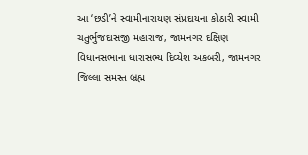આ ‘છડી’ને સ્વામીનારાયણ સંપ્રદાયના કોઠારી સ્વામી ચતુર્ભુજદાસજી મહારાજ, જામનગર દક્ષિણ વિધાનસભાના ધારાસભ્ય દિવ્યેશ અકબરી, જામનગર જિલ્લા સમસ્ત બ્રહ્મ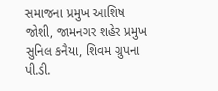સમાજના પ્રમુખ આશિષ જોશી, જામનગર શહેર પ્રમુખ સુનિલ કનૈયા, શિવમ ગ્રુપના પી.ડી.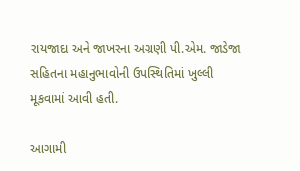રાયજાદા અને જાખરના અગ્રણી પી.એમ. જાડેજા સહિતના મહાનુભાવોની ઉપસ્થિતિમાં ખુલ્લી મૂકવામાં આવી હતી.

આગામી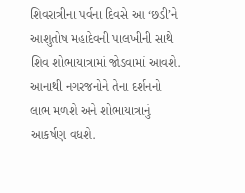શિવરાત્રીના પર્વના દિવસે આ ‘છડી’ને આશુતોષ મહાદેવની પાલખીની સાથે શિવ શોભાયાત્રામાં જોડવામાં આવશે. આનાથી નગરજનોને તેના દર્શનનો લાભ મળશે અને શોભાયાત્રાનું આકર્ષણ વધશે.